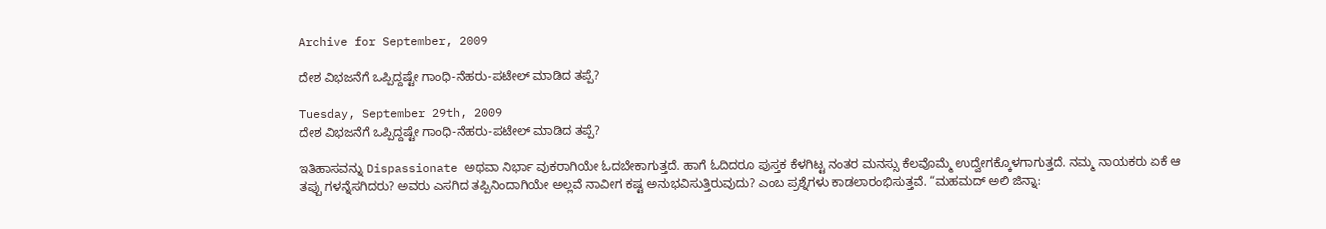Archive for September, 2009

ದೇಶ ವಿಭಜನೆಗೆ ಒಪ್ಪಿದ್ದಷ್ಟೇ ಗಾಂಧಿ-ನೆಹರು-ಪಟೇಲ್ ಮಾಡಿದ ತಪ್ಪೆ?

Tuesday, September 29th, 2009
ದೇಶ ವಿಭಜನೆಗೆ ಒಪ್ಪಿದ್ದಷ್ಟೇ ಗಾಂಧಿ-ನೆಹರು-ಪಟೇಲ್ ಮಾಡಿದ ತಪ್ಪೆ?

ಇತಿಹಾಸವನ್ನು Dispassionate ಅಥವಾ ನಿರ್ಭಾ ವುಕರಾಗಿಯೇ ಓದಬೇಕಾಗುತ್ತದೆ. ಹಾಗೆ ಓದಿದರೂ ಪುಸ್ತಕ ಕೆಳಗಿಟ್ಟ ನಂತರ ಮನಸ್ಸು ಕೆಲವೊಮ್ಮೆ ಉದ್ವೇಗಕ್ಕೊಳಗಾಗುತ್ತದೆ. ನಮ್ಮ ನಾಯಕರು ಏಕೆ ಆ ತಪ್ಪು ಗಳನ್ನೆಸಗಿದರು? ಅವರು ಎಸಗಿದ ತಪ್ಪಿನಿಂದಾಗಿಯೇ ಅಲ್ಲವೆ ನಾವೀಗ ಕಷ್ಟ ಅನುಭವಿಸುತ್ತಿರುವುದು? ಎಂಬ ಪ್ರಶ್ನೆಗಳು ಕಾಡಲಾರಂಭಿಸುತ್ತವೆ. “ಮಹಮದ್ ಅಲಿ ಜಿನ್ನಾ: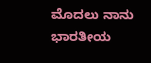ಮೊದಲು ನಾನು ಭಾರತೀಯ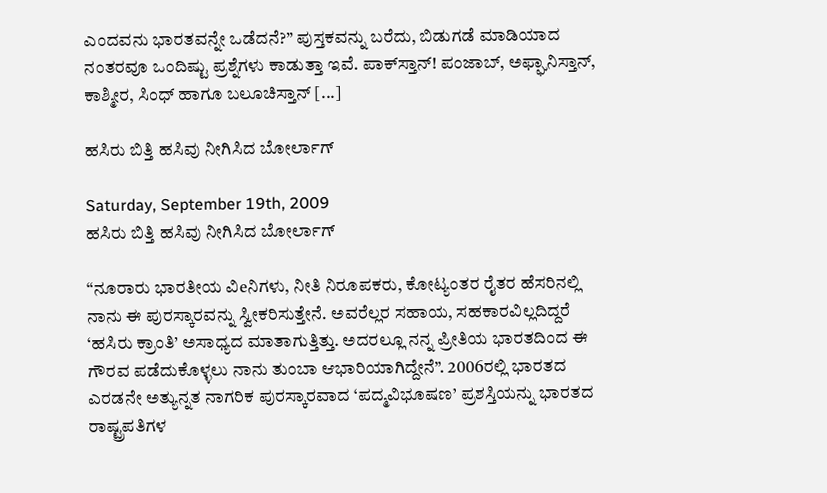ಎಂದವನು ಭಾರತವನ್ನೇ ಒಡೆದನೆ?” ಪುಸ್ತಕವನ್ನು ಬರೆದು, ಬಿಡುಗಡೆ ಮಾಡಿಯಾದ ನಂತರವೂ ಒಂದಿಷ್ಟು ಪ್ರಶ್ನೆಗಳು ಕಾಡುತ್ತಾ ಇವೆ. ಪಾಕ್‌ಸ್ತಾನ್! ಪಂಜಾಬ್, ಅಫ್ಘಾನಿಸ್ತಾನ್, ಕಾಶ್ಮೀರ, ಸಿಂಧ್ ಹಾಗೂ ಬಲೂಚಿಸ್ತಾನ್ [...]

ಹಸಿರು ಬಿತ್ತಿ ಹಸಿವು ನೀಗಿಸಿದ ಬೋರ್ಲಾಗ್

Saturday, September 19th, 2009
ಹಸಿರು ಬಿತ್ತಿ ಹಸಿವು ನೀಗಿಸಿದ ಬೋರ್ಲಾಗ್

“ನೂರಾರು ಭಾರತೀಯ ವಿeನಿಗಳು, ನೀತಿ ನಿರೂಪಕರು, ಕೋಟ್ಯಂತರ ರೈತರ ಹೆಸರಿನಲ್ಲಿ ನಾನು ಈ ಪುರಸ್ಕಾರವನ್ನು ಸ್ವೀಕರಿಸುತ್ತೇನೆ. ಅವರೆಲ್ಲರ ಸಹಾಯ, ಸಹಕಾರವಿಲ್ಲದಿದ್ದರೆ ‘ಹಸಿರು ಕ್ರಾಂತಿ’ ಅಸಾಧ್ಯದ ಮಾತಾಗುತ್ತಿತ್ತು. ಅದರಲ್ಲೂ ನನ್ನ ಪ್ರೀತಿಯ ಭಾರತದಿಂದ ಈ ಗೌರವ ಪಡೆದುಕೊಳ್ಳಲು ನಾನು ತುಂಬಾ ಆಭಾರಿಯಾಗಿದ್ದೇನೆ”. 2006ರಲ್ಲಿ ಭಾರತದ ಎರಡನೇ ಅತ್ಯುನ್ನತ ನಾಗರಿಕ ಪುರಸ್ಕಾರವಾದ ‘ಪದ್ಮವಿಭೂಷಣ’ ಪ್ರಶಸ್ತಿಯನ್ನು ಭಾರತದ ರಾಷ್ಟ್ರಪತಿಗಳ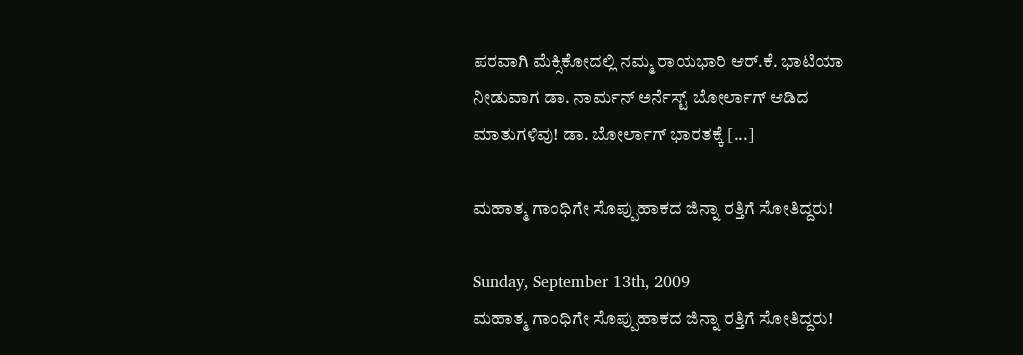ಪರವಾಗಿ ಮೆಕ್ಸಿಕೋದಲ್ಲಿ ನಮ್ಮ ರಾಯಭಾರಿ ಆರ್.ಕೆ. ಭಾಟಿಯಾ ನೀಡುವಾಗ ಡಾ. ನಾರ್ಮನ್ ಅರ್ನೆಸ್ಟ್ ಬೋರ್ಲಾಗ್ ಆಡಿದ ಮಾತುಗಳಿವು! ಡಾ. ಬೋರ್ಲಾಗ್ ಭಾರತಕ್ಕೆ [...]

ಮಹಾತ್ಮ ಗಾಂಧಿಗೇ ಸೊಪ್ಪುಹಾಕದ ಜಿನ್ನಾ ರತ್ತಿಗೆ ಸೋತಿದ್ದರು!

Sunday, September 13th, 2009
ಮಹಾತ್ಮ ಗಾಂಧಿಗೇ ಸೊಪ್ಪುಹಾಕದ ಜಿನ್ನಾ ರತ್ತಿಗೆ ಸೋತಿದ್ದರು!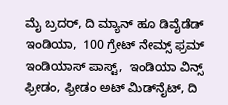ಮೈ ಬ್ರದರ್, ದಿ ಮ್ಯಾನ್ ಹೂ ಡಿವೈಡೆಡ್ ಇಂಡಿಯಾ,  100 ಗ್ರೇಟ್ ನೇಮ್ಸ್ ಫ್ರಮ್ ಇಂಡಿಯಾಸ್ ಪಾಸ್ಟ್,  ಇಂಡಿಯಾ ವಿನ್ಸ್ ಫ್ರೀಡಂ, ಫ್ರೀಡಂ ಅಟ್ ಮಿಡ್‌ನೈಟ್, ದಿ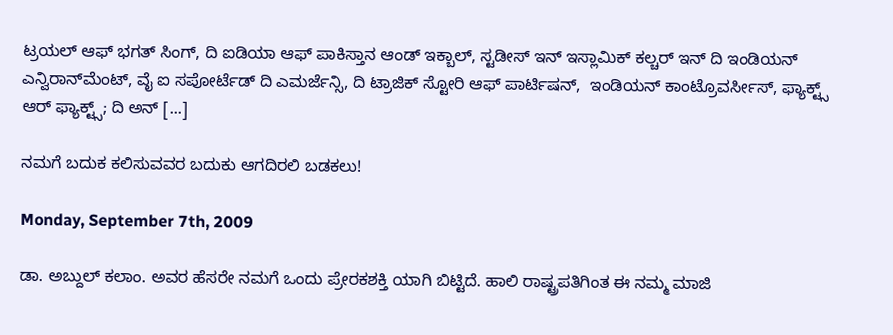ಟ್ರಯಲ್ ಆಫ್ ಭಗತ್ ಸಿಂಗ್, ದಿ ಐಡಿಯಾ ಆಫ್ ಪಾಕಿಸ್ತಾನ ಆಂಡ್ ಇಕ್ಬಾಲ್, ಸ್ಟಡೀಸ್ ಇನ್ ಇಸ್ಲಾಮಿಕ್ ಕಲ್ಚರ್ ಇನ್ ದಿ ಇಂಡಿಯನ್ ಎನ್ವಿರಾನ್‌ಮೆಂಟ್, ವೈ ಐ ಸಪೋರ್ಟೆಡ್ ದಿ ಎಮರ್ಜೆನ್ಸಿ, ದಿ ಟ್ರಾಜಿಕ್ ಸ್ಟೋರಿ ಆಫ್ ಪಾರ್ಟಿಷನ್,  ಇಂಡಿಯನ್ ಕಾಂಟ್ರೊವರ್ಸೀಸ್, ಫ್ಯಾಕ್ಟ್ಸ್ ಆರ್ ಫ್ಯಾಕ್ಟ್ಸ್; ದಿ ಅನ್ [...]

ನಮಗೆ ಬದುಕ ಕಲಿಸುವವರ ಬದುಕು ಆಗದಿರಲಿ ಬಡಕಲು!

Monday, September 7th, 2009

ಡಾ. ಅಬ್ದುಲ್ ಕಲಾಂ. ಅವರ ಹೆಸರೇ ನಮಗೆ ಒಂದು ಪ್ರೇರಕಶಕ್ತಿ ಯಾಗಿ ಬಿಟ್ಟಿದೆ. ಹಾಲಿ ರಾಷ್ಟ್ರಪತಿಗಿಂತ ಈ ನಮ್ಮ ಮಾಜಿ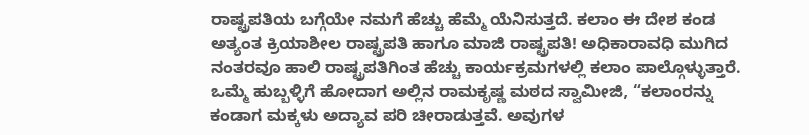ರಾಷ್ಟ್ರಪತಿಯ ಬಗ್ಗೆಯೇ ನಮಗೆ ಹೆಚ್ಚು ಹೆಮ್ಮೆ ಯೆನಿಸುತ್ತದೆ. ಕಲಾಂ ಈ ದೇಶ ಕಂಡ ಅತ್ಯಂತ ಕ್ರಿಯಾಶೀಲ ರಾಷ್ಟ್ರಪತಿ ಹಾಗೂ ಮಾಜಿ ರಾಷ್ಟ್ರಪತಿ! ಅಧಿಕಾರಾವಧಿ ಮುಗಿದ ನಂತರವೂ ಹಾಲಿ ರಾಷ್ಟ್ರಪತಿಗಿಂತ ಹೆಚ್ಚು ಕಾರ್ಯಕ್ರಮಗಳಲ್ಲಿ ಕಲಾಂ ಪಾಲ್ಗೊಳ್ಳುತ್ತಾರೆ. ಒಮ್ಮೆ ಹುಬ್ಬಳ್ಳಿಗೆ ಹೋದಾಗ ಅಲ್ಲಿನ ರಾಮಕೃಷ್ಣ ಮಠದ ಸ್ವಾಮೀಜಿ, “ಕಲಾಂರನ್ನು ಕಂಡಾಗ ಮಕ್ಕಳು ಅದ್ಯಾವ ಪರಿ ಚೀರಾಡುತ್ತವೆ. ಅವುಗಳ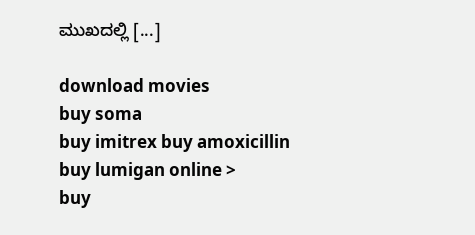ಮುಖದಲ್ಲಿ [...]

download movies
buy soma
buy imitrex buy amoxicillin
buy lumigan online >
buy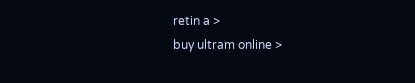retin a >
buy ultram online >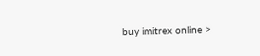buy imitrex online >